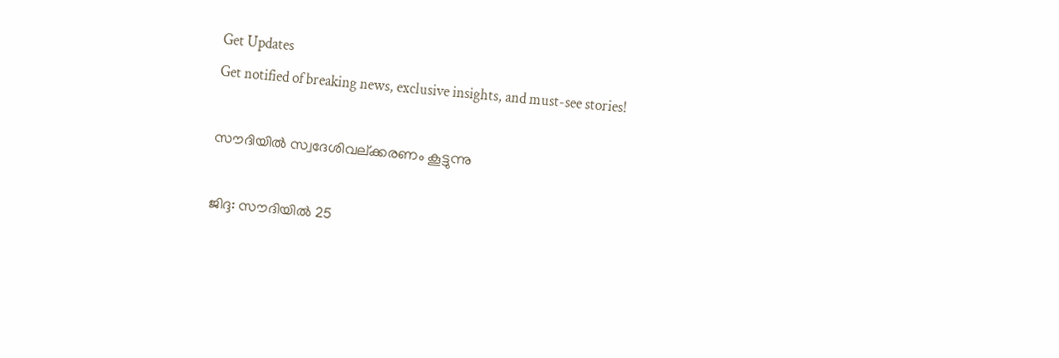Get Updates
Get notified of breaking news, exclusive insights, and must-see stories!

സൗദിയില്‍ സ്വദേശിവല്ക്കരണം കൂട്ടുന്നു

ജിദ്ദ: സൗദിയില്‍ 25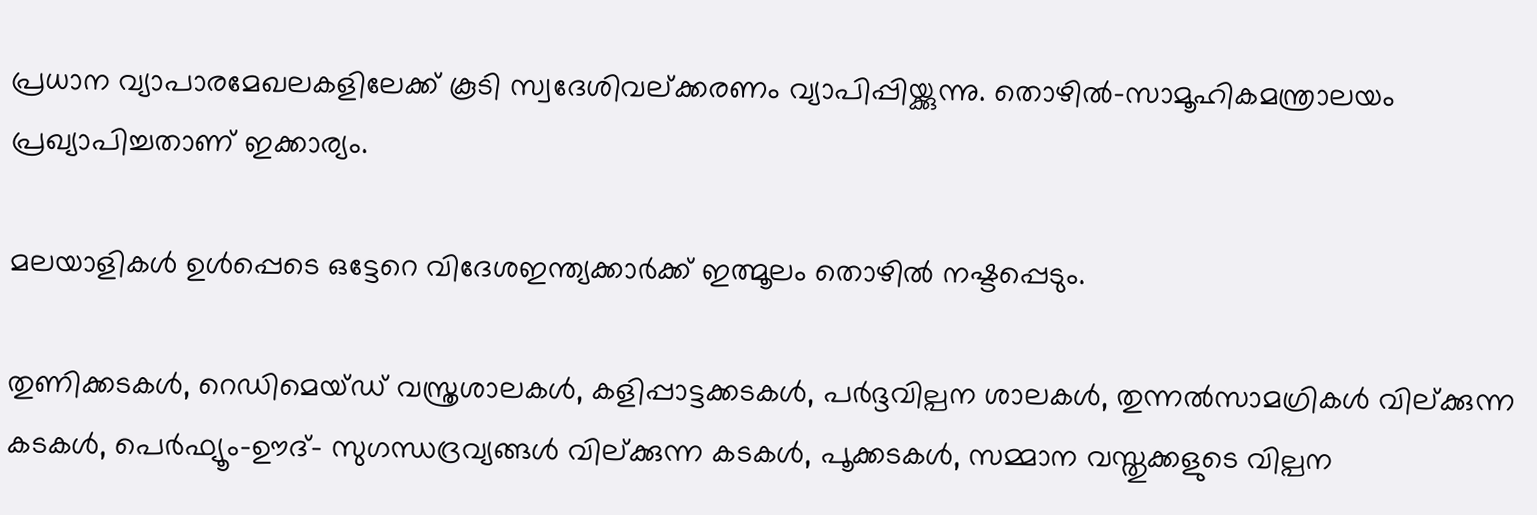പ്രധാന വ്യാപാരമേഖലകളിലേക്ക് കൂടി സ്വദേശിവല്ക്കരണം വ്യാപിപ്പിയ്ക്കുന്നു. തൊഴില്‍-സാമൂഹികമന്ത്രാലയം പ്രഖ്യാപിച്ചതാണ് ഇക്കാര്യം.

മലയാളികള്‍ ഉള്‍പ്പെടെ ഒട്ടേറെ വിദേശഇന്ത്യക്കാര്‍ക്ക് ഇത്മൂലം തൊഴില്‍ നഷ്ടപ്പെടും.

തുണിക്കടകള്‍, റെഡിമെയ്ഡ് വസ്ത്രശാലകള്‍, കളിപ്പാട്ടക്കടകള്‍, പര്‍ദ്ദവില്പന ശാലകള്‍, തുന്നല്‍സാമഗ്രികള്‍ വില്ക്കുന്ന കടകള്‍, പെര്‍ഫ്യൂം-ഊദ്- സുഗന്ധദ്രവ്യങ്ങള്‍ വില്ക്കുന്ന കടകള്‍, പൂക്കടകള്‍, സമ്മാന വസ്തുക്കളുടെ വില്പന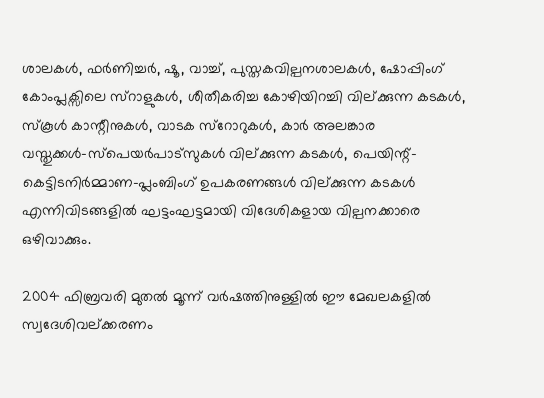ശാലകള്‍, ഫര്‍ണിച്ചര്‍, ഷൂ, വാച്ച്, പുസ്തകവില്പനശാലകള്‍, ഷോപ്പിംഗ് കോംപ്ലക്സിലെ സ്റാളുകള്‍, ശീതീകരിച്ച കോഴിയിറച്ചി വില്ക്കുന്ന കടകള്‍, സ്കൂള്‍ കാന്റീനുകള്‍, വാടക സ്റോറുകള്‍, കാര്‍ അലങ്കാര വസ്തുക്കള്‍-സ്പെയര്‍പാട്സുകള്‍ വില്ക്കുന്ന കടകള്‍, പെയിന്റ്-കെട്ടിടനിര്‍മ്മാണ-പ്ലംബിംഗ് ഉപകരണങ്ങള്‍ വില്ക്കുന്ന കടകള്‍ എന്നിവിടങ്ങളില്‍ ഘട്ടംഘട്ടമായി വിദേശികളായ വില്പനക്കാരെ ഒഴിവാക്കും.

2004 ഫിബ്രവരി മുതല്‍ മൂന്ന് വര്‍ഷത്തിനുള്ളില്‍ ഈ മേഖലകളില്‍ സ്വദേശിവല്ക്കരണം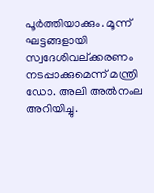പൂര്‍ത്തിയാക്കും. മൂന്ന് ഘട്ടങ്ങളായി സ്വദേശിവല്ക്കരണം നടപ്പാക്കുമെന്ന് മന്ത്രി ഡോ. അലി അല്‍നംല അറിയിച്ചു.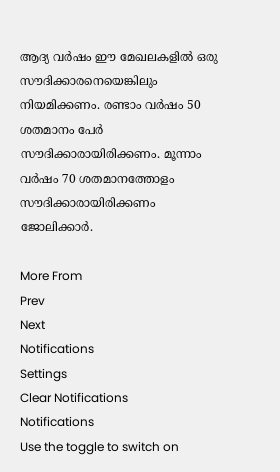ആദ്യ വര്‍ഷം ഈ മേഖലകളില്‍ ഒരു സൗദിക്കാരനെയെങ്കിലും നിയമിക്കണം. രണ്ടാം വര്‍ഷം 50 ശതമാനം പേര്‍ സൗദിക്കാരായിരിക്കണം. മൂന്നാം വര്‍ഷം 70 ശതമാനത്തോളം സൗദിക്കാരായിരിക്കണം ജോലിക്കാര്‍.

More From
Prev
Next
Notifications
Settings
Clear Notifications
Notifications
Use the toggle to switch on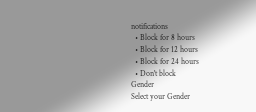notifications
  • Block for 8 hours
  • Block for 12 hours
  • Block for 24 hours
  • Don't block
Gender
Select your Gender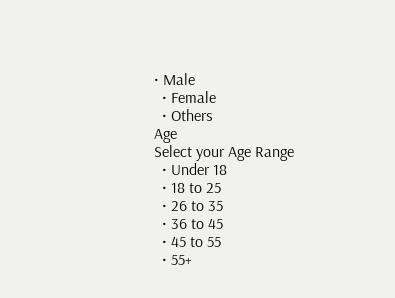• Male
  • Female
  • Others
Age
Select your Age Range
  • Under 18
  • 18 to 25
  • 26 to 35
  • 36 to 45
  • 45 to 55
  • 55+